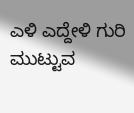ಎಳಿ ಎದ್ದೇಳಿ ಗುರಿ ಮುಟ್ಟುವ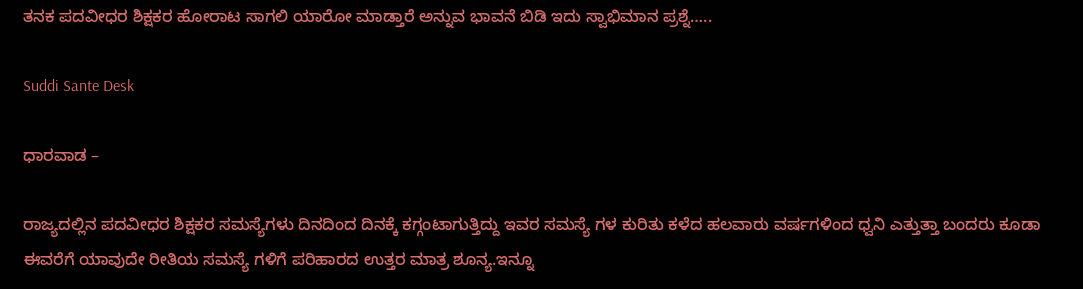ತನಕ ಪದವೀಧರ ಶಿಕ್ಷಕರ ಹೋರಾಟ ಸಾಗಲಿ ಯಾರೋ ಮಾಡ್ತಾರೆ ಅನ್ನುವ ಭಾವನೆ ಬಿಡಿ ಇದು ಸ್ವಾಭಿಮಾನ ಪ್ರಶ್ನೆ…..

Suddi Sante Desk

ಧಾರವಾಡ –

ರಾಜ್ಯದಲ್ಲಿನ ಪದವೀಧರ ಶಿಕ್ಷಕರ ಸಮಸ್ಯೆಗಳು ದಿನದಿಂದ ದಿನಕ್ಕೆ ಕಗ್ಗಂಟಾಗುತ್ತಿದ್ದು ಇವರ ಸಮಸ್ಯೆ ಗಳ ಕುರಿತು ಕಳೆದ ಹಲವಾರು ವರ್ಷಗಳಿಂದ ಧ್ವನಿ ಎತ್ತುತ್ತಾ ಬಂದರು ಕೂಡಾ ಈವರೆಗೆ ಯಾವುದೇ ರೀತಿಯ ಸಮಸ್ಯೆ ಗಳಿಗೆ ಪರಿಹಾರದ ಉತ್ತರ ಮಾತ್ರ ಶೂನ್ಯ.ಇನ್ನೂ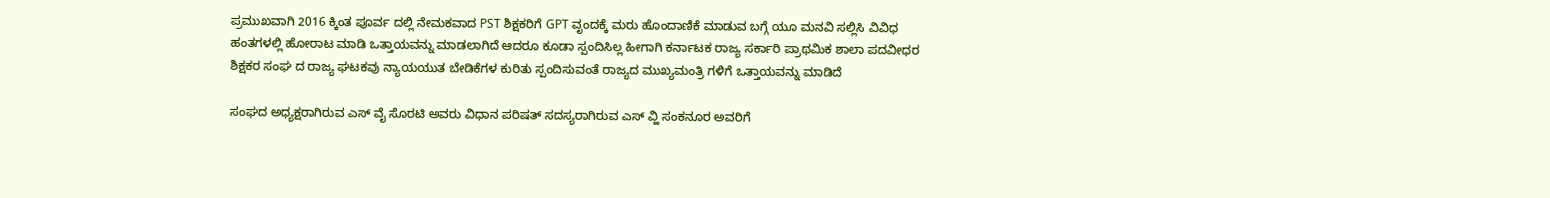ಪ್ರಮುಖವಾಗಿ 2016 ಕ್ಕಿಂತ ಪೂರ್ವ ದಲ್ಲಿ ನೇಮಕವಾದ PST ಶಿಕ್ಷಕರಿಗೆ GPT ವೃಂದಕ್ಕೆ ಮರು ಹೊಂದಾಣಿಕೆ ಮಾಡುವ ಬಗ್ಗೆ ಯೂ ಮನವಿ ಸಲ್ಲಿಸಿ ವಿವಿಧ ಹಂತಗಳಲ್ಲಿ ಹೋರಾಟ ಮಾಡಿ ಒತ್ತಾಯವನ್ನು ಮಾಡಲಾಗಿದೆ ಆದರೂ ಕೂಡಾ ಸ್ಪಂದಿಸಿಲ್ಲ ಹೀಗಾಗಿ ಕರ್ನಾಟಕ ರಾಜ್ಯ ಸರ್ಕಾರಿ ಪ್ರಾಥಮಿಕ ಶಾಲಾ ಪದವೀಧರ ಶಿಕ್ಷಕರ ಸಂಘ ದ ರಾಜ್ಯ ಘಟಕವು ನ್ಯಾಯಯುತ ಬೇಡಿಕೆಗಳ ಕುರಿತು ಸ್ಪಂದಿಸುವಂತೆ ರಾಜ್ಯದ ಮುಖ್ಯಮಂತ್ರಿ ಗಳಿಗೆ ಒತ್ತಾಯವನ್ನು ಮಾಡಿದೆ

ಸಂಘದ ಅಧ್ಯಕ್ಷರಾಗಿರುವ ಎಸ್ ವೈ ಸೊರಟಿ ಅವರು ವಿಧಾನ ಪರಿಷತ್ ಸದಸ್ಯರಾಗಿರುವ ಎಸ್ ವ್ಹಿ ಸಂಕನೂರ ಅವರಿಗೆ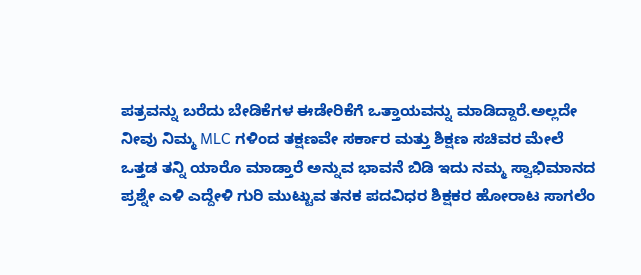ಪತ್ರವನ್ನು ಬರೆದು ಬೇಡಿಕೆಗಳ ಈಡೇರಿಕೆಗೆ ಒತ್ತಾಯವನ್ನು ಮಾಡಿದ್ದಾರೆ‌.ಅಲ್ಲದೇ ನೀವು ನಿಮ್ಮ MLC ಗಳಿಂದ ತಕ್ಷಣವೇ ಸರ್ಕಾರ ಮತ್ತು ಶಿಕ್ಷಣ ಸಚಿವರ ಮೇಲೆ ಒತ್ತಡ ತನ್ನಿ ಯಾರೊ ಮಾಡ್ತಾರೆ ಅನ್ನುವ ಭಾವನೆ ಬಿಡಿ ಇದು ನಮ್ಮ ಸ್ವಾಭಿಮಾನದ ಪ್ರಶ್ನೇ ಎಳಿ ಎದ್ದೇಳಿ ಗುರಿ ಮುಟ್ಟುವ ತನಕ ಪದವಿಧರ ಶಿಕ್ಷಕರ ಹೋರಾಟ ಸಾಗಲೆಂ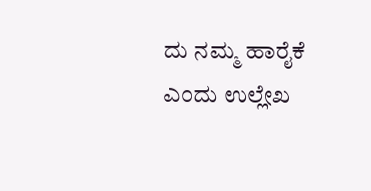ದು ನಮ್ಮ ಹಾರೈಕೆ ಎಂದು ಉಲ್ಲೇಖ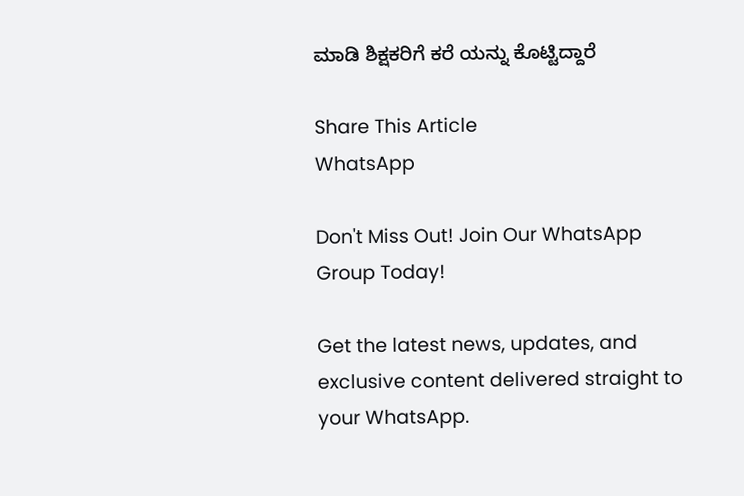ಮಾಡಿ ಶಿಕ್ಷಕರಿಗೆ ಕರೆ ಯನ್ನು ಕೊಟ್ಟಿದ್ದಾರೆ

Share This Article
WhatsApp

Don't Miss Out! Join Our WhatsApp Group Today!

Get the latest news, updates, and exclusive content delivered straight to your WhatsApp.